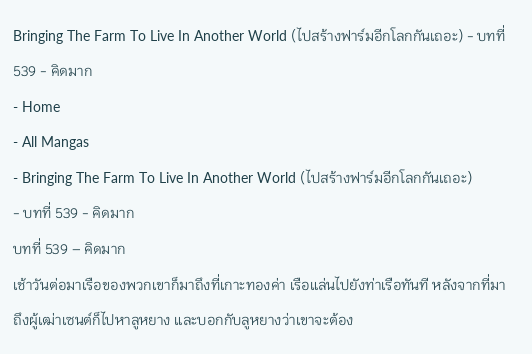Bringing The Farm To Live In Another World (ไปสร้างฟาร์มอีกโลกกันเถอะ) - บทที่ 539 - คิดมาก
- Home
- All Mangas
- Bringing The Farm To Live In Another World (ไปสร้างฟาร์มอีกโลกกันเถอะ)
- บทที่ 539 - คิดมาก
บทที่ 539 – คิดมาก
เช้าวันต่อมาเรือของพวกเขาก็มาถึงที่เกาะทองค่า เรือแล่นไปยังท่าเรือทันที หลังจากที่มาถึงผู้เฒ่าเซนต์ก็ไปหาลูหยาง และบอกกับลูหยางว่าเขาจะต้อง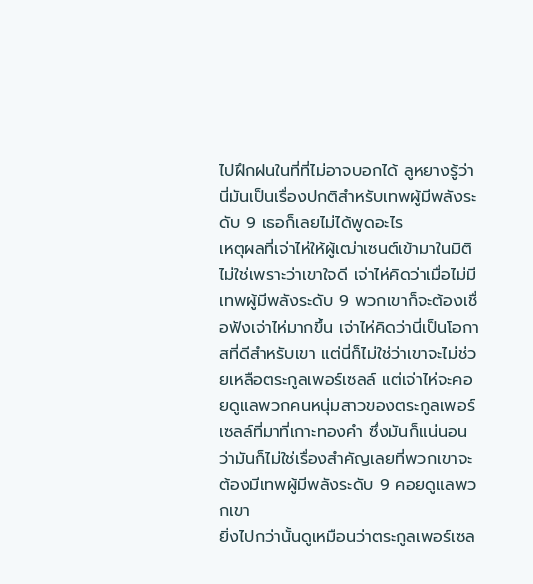ไปฝึกฝนในที่ที่ไม่อาจบอกได้ ลูหยางรู้ว่านี่มันเป็นเรื่องปกติสําหรับเทพผู้มีพลังระดับ 9 เธอก็เลยไม่ได้พูดอะไร
เหตุผลที่เจ่าไห่ให้ผู้เฒ่าเซนต์เข้ามาในมิติไม่ใช่เพราะว่าเขาใจดี เจ่าไห่คิดว่าเมื่อไม่มีเทพผู้มีพลังระดับ 9 พวกเขาก็จะต้องเชื่อฟังเจ่าไห่มากขึ้น เจ่าไห่คิดว่านี่เป็นโอกาสที่ดีสําหรับเขา แต่นี่ก็ไม่ใช่ว่าเขาจะไม่ช่วยเหลือตระกูลเพอร์เซลล์ แต่เจ่าไห่จะคอยดูแลพวกคนหนุ่มสาวของตระกูลเพอร์เซลล์ที่มาที่เกาะทองคํา ซึ่งมันก็แน่นอนว่ามันก็ไม่ใช่เรื่องสําคัญเลยที่พวกเขาจะต้องมีเทพผู้มีพลังระดับ 9 คอยดูแลพวกเขา
ยิ่งไปกว่านั้นดูเหมือนว่าตระกูลเพอร์เซล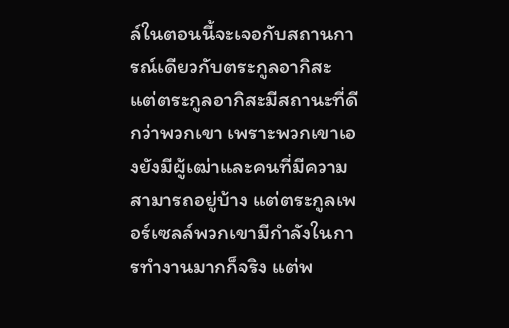ล์ในตอนนี้จะเจอกับสถานการณ์เดียวกับตระกูลอากิสะ แต่ตระกูลอากิสะมีสถานะที่ดีกว่าพวกเขา เพราะพวกเขาเองยังมีผู้เฒ่าและคนที่มีความสามารถอยู่บ้าง แต่ตระกูลเพอร์เซลล์พวกเขามีกําลังในการทํางานมากก็จริง แต่พ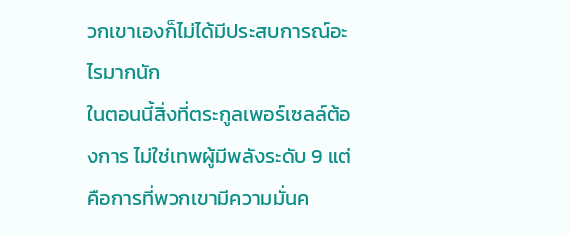วกเขาเองก็ไม่ได้มีประสบการณ์อะไรมากนัก
ในตอนนี้สิ่งที่ตระกูลเพอร์เซลล์ต้องการ ไม่ใช่เทพผู้มีพลังระดับ 9 แต่คือการที่พวกเขามีความมั่นค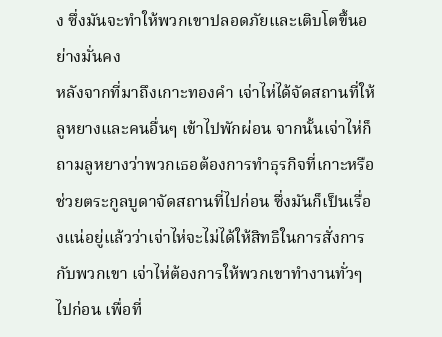ง ซึ่งมันจะทําให้พวกเขาปลอดภัยและเติบโตขึ้นอย่างมั่นคง
หลังจากที่มาถึงเกาะทองคํา เจ่าไห่ได้จัดสถานที่ให้ลูหยางและคนอื่นๆ เข้าไปพักผ่อน จากนั้นเจ่าไห่ก็ถามลูหยางว่าพวกเธอต้องการทําธุรกิจที่เกาะหรือช่วยตระกูลบูดาจัดสถานที่ไปก่อน ซึ่งมันก็เป็นเรื่องแน่อยู่แล้วว่าเจ่าไห่จะไม่ได้ให้สิทธิในการสั่งการกับพวกเขา เจ่าไห่ต้องการให้พวกเขาทํางานทั่วๆไปก่อน เพื่อที่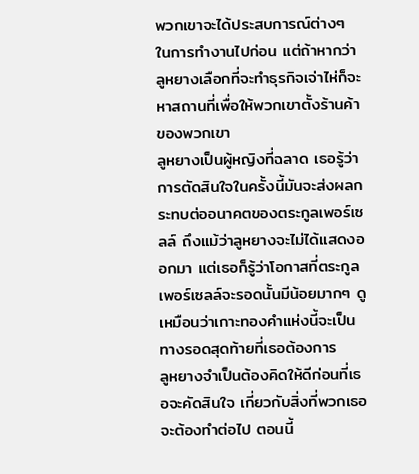พวกเขาจะได้ประสบการณ์ต่างๆ ในการทํางานไปก่อน แต่ถ้าหากว่าลูหยางเลือกที่จะทําธุรกิจเจ่าไห่ก็จะหาสถานที่เพื่อให้พวกเขาตั้งร้านค้าของพวกเขา
ลูหยางเป็นผู้หญิงที่ฉลาด เธอรู้ว่าการตัดสินใจในครั้งนี้มันจะส่งผลกระทบต่ออนาคตของตระกูลเพอร์เซลล์ ถึงแม้ว่าลูหยางจะไม่ได้แสดงออกมา แต่เธอก็รู้ว่าโอกาสที่ตระกูลเพอร์เซลล์จะรอดนั้นมีน้อยมากๆ ดูเหมือนว่าเกาะทองคําแห่งนี้จะเป็นทางรอดสุดท้ายที่เธอต้องการ
ลูหยางจําเป็นต้องคิดให้ดีก่อนที่เธอจะคัดสินใจ เกี่ยวกับสิ่งที่พวกเธอจะต้องทําต่อไป ตอนนี้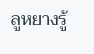ลูหยางรู้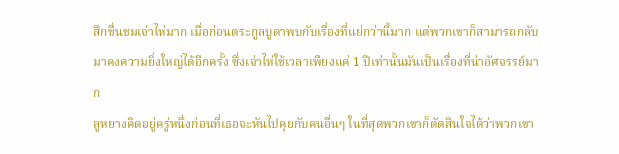สึกชื่นชมเจ่าไห่มาก เมื่อก่อนตระกูลบูดาพบกับเรื่องที่แย่กว่านี้มาก แต่พวกเขาก็สามารถกลับมาคงความยิ่งใหญ่ได้อีกครั้ง ซึ่งเจ่าไห่ใช้เวลาเพียงแค่ 1 ปีเท่านั้นมันเป็นเรื่องที่น่าอัศจรรย์มาก
ลูหยางคิดอยู่ครู่หนึ่งก่อนที่เธอจะหันไปคุยกับคนอื่นๆ ในที่สุดพวกเขาก็ตัดสินใจได้ว่าพวกเขา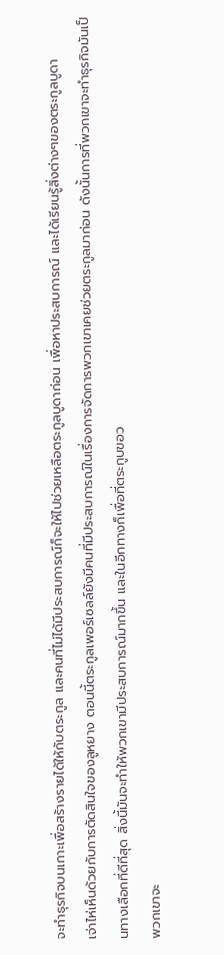จะทําธุรกิจบนเกาะเพื่อสร้างรายได้ให้กับตระกูล และคนที่ไม่ได้มีประสบการณ์ก็จะให้ไปช่วยเหลือตระกูลบูดาก่อน เพื่อหาประสบการณ์ และได้เรียนรู้สิ่งต่างๆของตระกูลบูดา
เจ่าไห่เห็นด้วยกับการตัดสินใจของลูหยาง ตอนนี้ตระกูลเพอร์เซลล์ยังมีคนที่มีประสบการณ์ในเรื่องการจัดการพวกเขาเคยช่วยตระกูลมาก่อน ดังนั้นการที่พวกเขาจะทําธุรกิจมันเป็นทางเลือกที่ดีที่สุด สิ่งนี้มันจะทําให้พวกเขามีประสบการณ์มากขึ้น และในอีกทางก็เพื่อที่ตระกูบขอว
พวกเขาจะ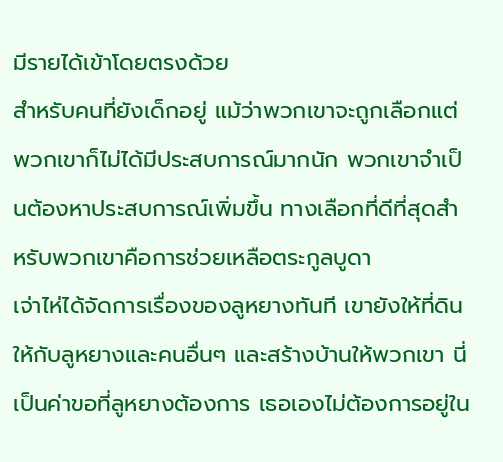มีรายได้เข้าโดยตรงด้วย
สําหรับคนที่ยังเด็กอยู่ แม้ว่าพวกเขาจะถูกเลือกแต่พวกเขาก็ไม่ได้มีประสบการณ์มากนัก พวกเขาจําเป็นต้องหาประสบการณ์เพิ่มขึ้น ทางเลือกที่ดีที่สุดสําหรับพวกเขาคือการช่วยเหลือตระกูลบูดา
เจ่าไห่ได้จัดการเรื่องของลูหยางทันที เขายังให้ที่ดินให้กับลูหยางและคนอื่นๆ และสร้างบ้านให้พวกเขา นี่เป็นค่าขอที่ลูหยางต้องการ เธอเองไม่ต้องการอยู่ใน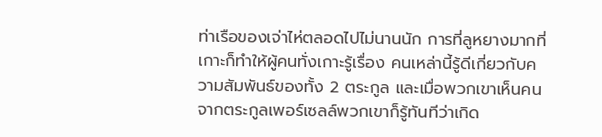ท่าเรือของเจ่าไห่ตลอดไปไม่นานนัก การที่ลูหยางมากที่เกาะก็ทําให้ผู้คนทั่งเกาะรู้เรื่อง คนเหล่านี้รู้ดีเกี่ยวกับความสัมพันธ์ของทั้ง 2 ตระกูล และเมื่อพวกเขาเห็นคนจากตระกูลเพอร์เซลล์พวกเขาก็รู้ทันทีว่าเกิด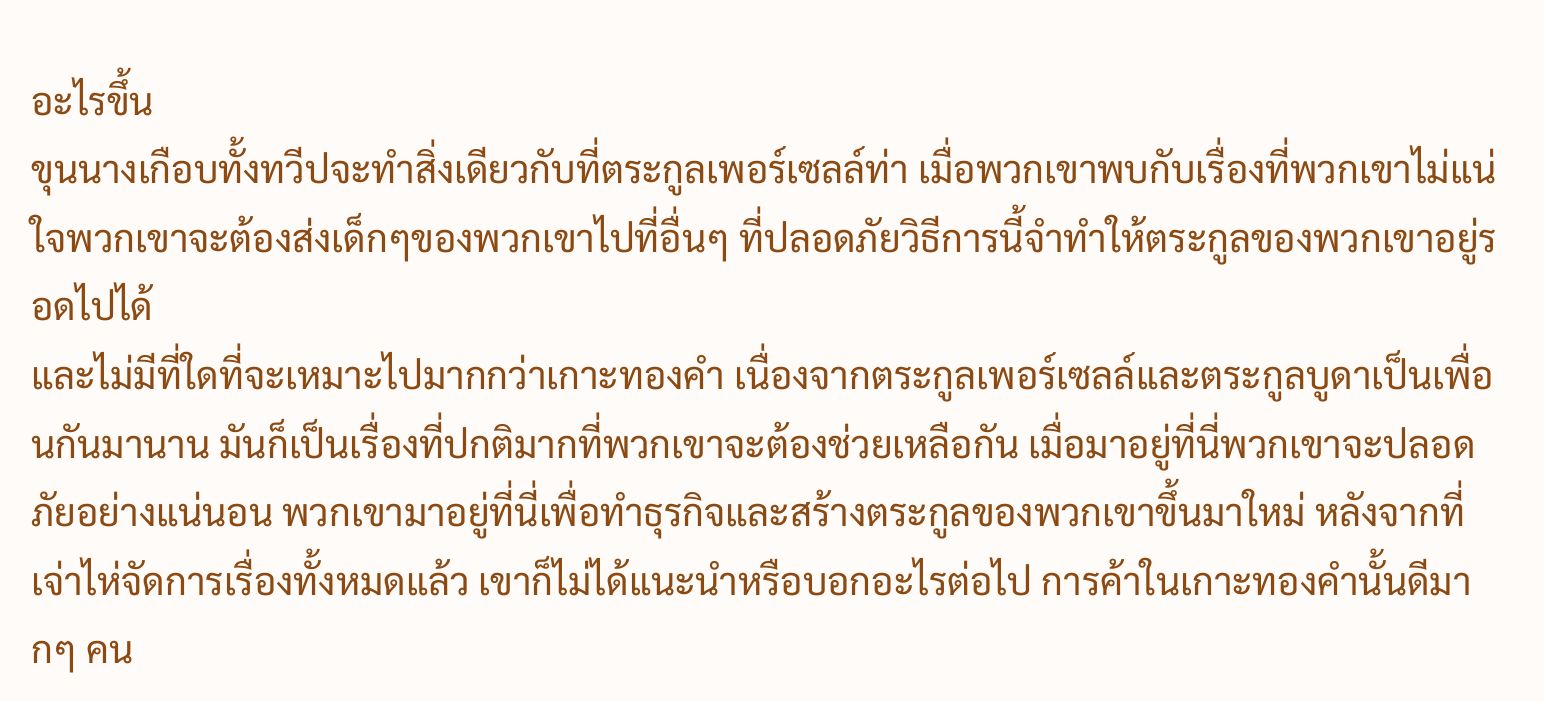อะไรขึ้น
ขุนนางเกือบทั้งทวีปจะทําสิ่งเดียวกับที่ตระกูลเพอร์เซลล์ท่า เมื่อพวกเขาพบกับเรื่องที่พวกเขาไม่แน่ใจพวกเขาจะต้องส่งเด็กๆของพวกเขาไปที่อื่นๆ ที่ปลอดภัยวิธีการนี้จําทําให้ตระกูลของพวกเขาอยู่รอดไปได้
และไม่มีที่ใดที่จะเหมาะไปมากกว่าเกาะทองคํา เนื่องจากตระกูลเพอร์เซลล์และตระกูลบูดาเป็นเพื่อนกันมานาน มันก็เป็นเรื่องที่ปกติมากที่พวกเขาจะต้องช่วยเหลือกัน เมื่อมาอยู่ที่นี่พวกเขาจะปลอดภัยอย่างแน่นอน พวกเขามาอยู่ที่นี่เพื่อทําธุรกิจและสร้างตระกูลของพวกเขาขึ้นมาใหม่ หลังจากที่เจ่าไห่จัดการเรื่องทั้งหมดแล้ว เขาก็ไม่ได้แนะนําหรือบอกอะไรต่อไป การค้าในเกาะทองคํานั้นดีมากๆ คน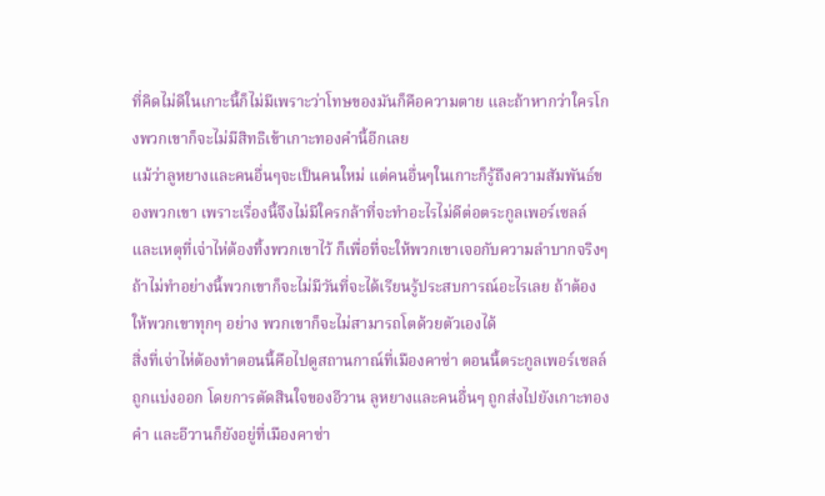ที่คิดไม่ดีในเกาะนี้ก็ไม่มีเพราะว่าโทษของมันก็คือความตาย และถ้าหากว่าใครโกงพวกเขาก็จะไม่มีสิทธิเข้าเกาะทองคํานี้อีกเลย
แม้ว่าลูหยางและคนอื่นๆจะเป็นคนใหม่ แต่คนอื่นๆในเกาะก็รู้ถึงความสัมพันธ์ของพวกเขา เพราะเรื่องนี้จึงไม่มีใครกล้าที่จะทําอะไรไม่ดีต่อตระกูลเพอร์เซลล์
และเหตุที่เจ่าไห่ต้องทิ้งพวกเขาไว้ ก็เพื่อที่จะให้พวกเขาเจอกับความลําบากจริงๆ ถ้าไม่ทําอย่างนี้พวกเขาก็จะไม่มีวันที่จะได้เรียนรู้ประสบการณ์อะไรเลย ถ้าต้องให้พวกเขาทุกๆ อย่าง พวกเขาก็จะไม่สามารถโตด้วยตัวเองได้
สิ่งที่เจ่าไห่ต้องทําตอนนี้คือไปดูสถานกาณ์ที่เมืองคาซ่า ตอนนี้ตระกูลเพอร์เซลล์ถูกแบ่งออก โดยการตัดสินใจของอีวาน ลูหยางและคนอื่นๆ ถูกส่งไปยังเกาะทองคํา และอีวานก็ยังอยู่ที่เมืองคาซ่า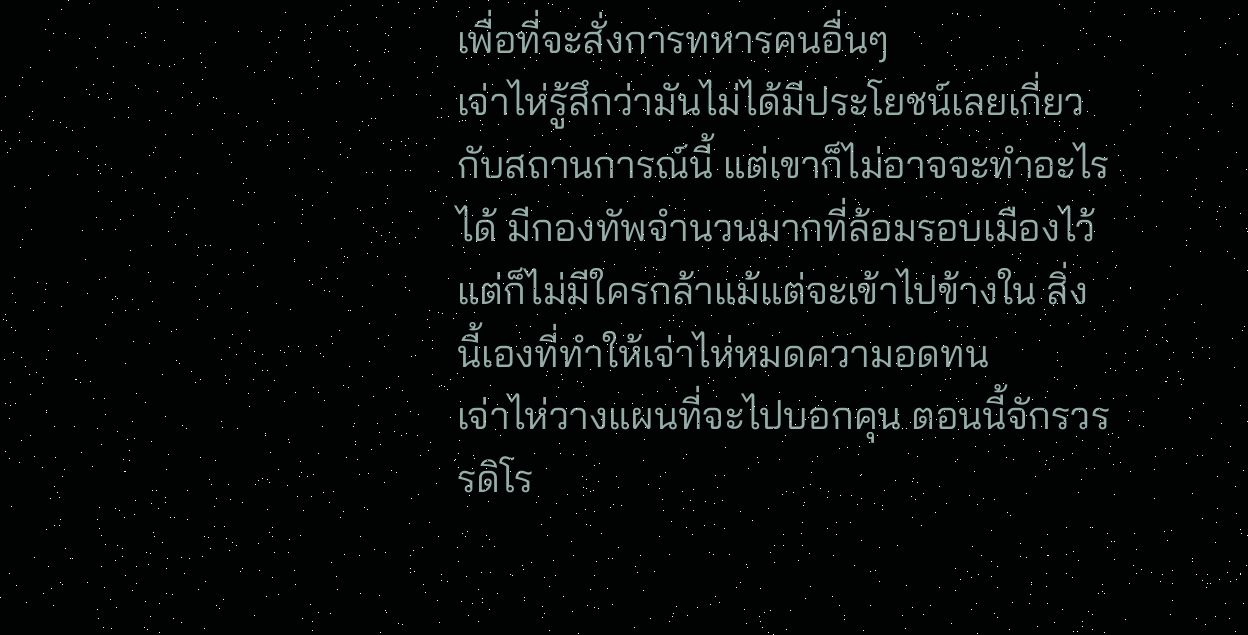เพื่อที่จะสั่งการทหารคนอื่นๆ
เจ่าไห่รู้สึกว่ามันไม่ได้มีประโยชน์เลยเกี่ยวกับสถานการณ์นี้ แต่เขาก็ไม่อาจจะทําอะไรได้ มีกองทัพจํานวนมากที่ล้อมรอบเมืองไว้ แต่ก็ไม่มีใครกล้าแม้แต่จะเข้าไปข้างใน สิ่งนี้เองที่ทําให้เจ่าไห่หมดความอดทน
เจ่าไห่วางแผนที่จะไปบอกคุน ตอนนี้จักรวรรดิโร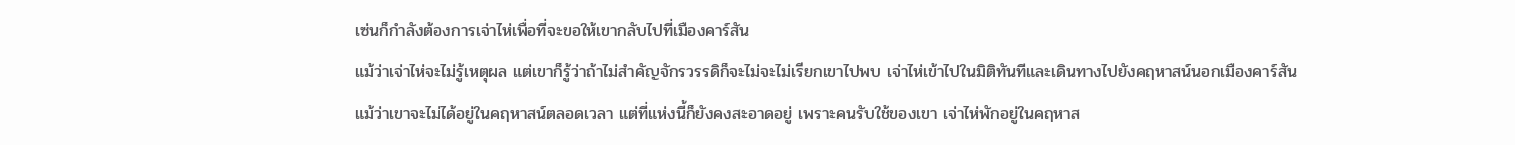เซ่นก็กําลังต้องการเจ่าไห่เพื่อที่จะขอให้เขากลับไปที่เมืองคาร์สัน
แม้ว่าเจ่าไห่จะไม่รู้เหตุผล แต่เขาก็รู้ว่าถ้าไม่สําคัญจักรวรรดิก็จะไม่จะไม่เรียกเขาไปพบ เจ่าไห่เข้าไปในมิติทันทีและเดินทางไปยังคฤหาสน์นอกเมืองคาร์สัน
แม้ว่าเขาจะไม่ได้อยู่ในคฤหาสน์ตลอดเวลา แต่ที่แห่งนี้ก็ยังคงสะอาดอยู่ เพราะคนรับใช้ของเขา เจ่าไห่พักอยู่ในคฤหาส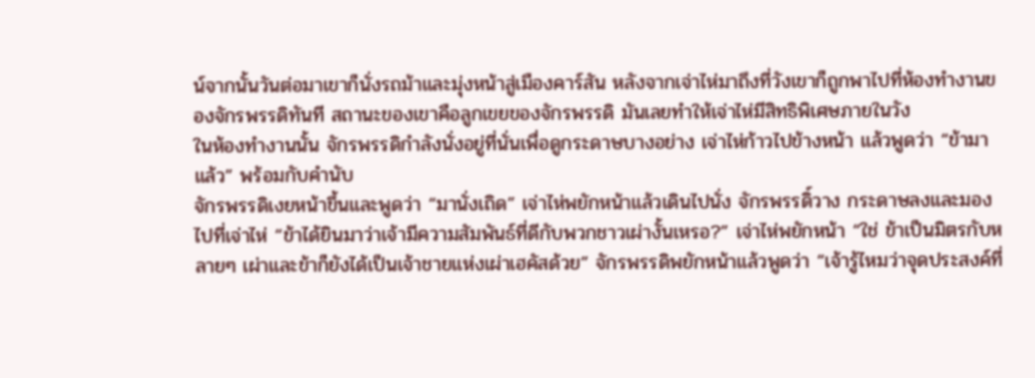น์จากนั้นวันต่อมาเขาก็นั่งรถม้าและมุ่งหน้าสู่เมืองคาร์สัน หลังจากเจ่าไห่มาถึงที่วังเขาก็ถูกพาไปที่ห้องทํางานของจักรพรรดิทันที สถานะของเขาคือลูกเขยของจักรพรรดิ มันเลยทําให้เจ่าไห่มีสิทธิพิเศษภายในวัง
ในห้องทํางานนั้น จักรพรรดิกําลังนั่งอยู่ที่นั่นเพื่อดูกระดาษบางอย่าง เจ่าไห่ก้าวไปข้างหน้า แล้วพูดว่า “ข้ามาแล้ว” พร้อมกับคํานับ
จักรพรรดิเงยหน้าขึ้นและพูดว่า “มานั่งเถิด” เจ่าไห่พยักหน้าแล้วเดินไปนั่ง จักรพรรดิ์วาง กระดาษลงและมองไปที่เจ่าไห่ “ข้าได้ยินมาว่าเจ้ามีความสัมพันธ์ที่ดีกับพวกชาวเผ่างั้นเหรอ?” เจ่าไห่พยักหน้า “ใช่ ข้าเป็นมิตรกับหลายๆ เผ่าและข้าก็ยังได้เป็นเจ้าชายแห่งเผ่าเฮคัสด้วย” จักรพรรดิพยักหน้าแล้วพูดว่า “เจ้ารู้ไหมว่าจุดประสงค์ที่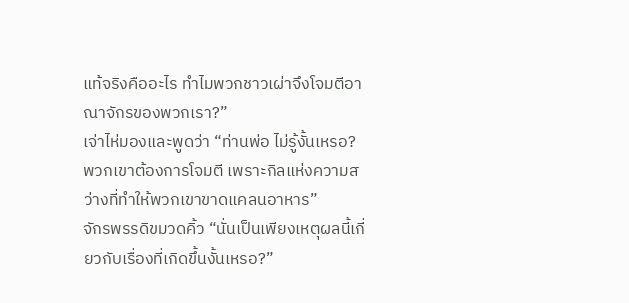แท้จริงคืออะไร ทําไมพวกชาวเผ่าจึงโจมตีอาณาจักรของพวกเรา?”
เจ่าไห่มองและพูดว่า “ท่านพ่อ ไม่รู้งั้นเหรอ? พวกเขาต้องการโจมตี เพราะกิลแห่งความสว่างที่ทําให้พวกเขาขาดแคลนอาหาร”
จักรพรรดิขมวดคิ้ว “นั่นเป็นเพียงเหตุผลนี้เกี่ยวกับเรื่องที่เกิดขึ้นงั้นเหรอ?”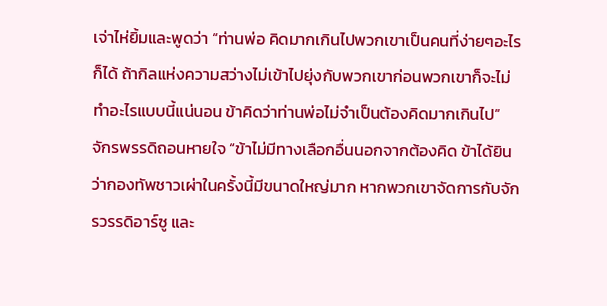เจ่าไห่ยิ้มและพูดว่า “ท่านพ่อ คิดมากเกินไปพวกเขาเป็นคนที่ง่ายๆอะไรก็ได้ ถ้ากิลแห่งความสว่างไม่เข้าไปยุ่งกับพวกเขาก่อนพวกเขาก็จะไม่ทําอะไรแบบนี้แน่นอน ข้าคิดว่าท่านพ่อไม่จําเป็นต้องคิดมากเกินไป”
จักรพรรดิถอนหายใจ “ข้าไม่มีทางเลือกอื่นนอกจากต้องคิด ข้าได้ยินว่ากองทัพชาวเผ่าในครั้งนี้มีขนาดใหญ่มาก หากพวกเขาจัดการกับจักรวรรดิอาร์ซู และ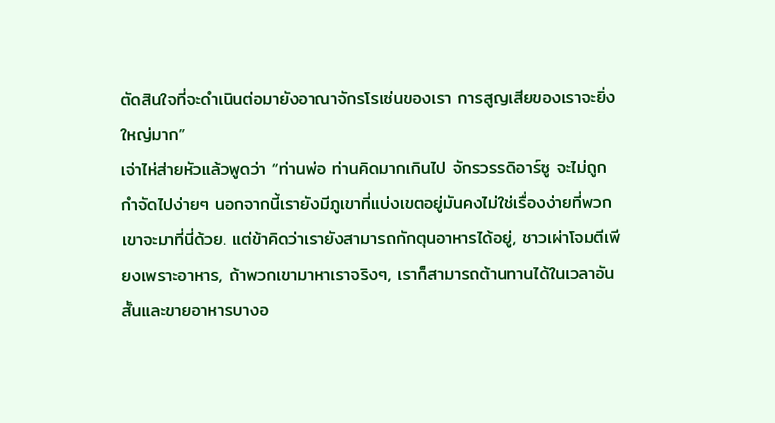ตัดสินใจที่จะดําเนินต่อมายังอาณาจักรโรเซ่นของเรา การสูญเสียของเราจะยิ่งใหญ่มาก”
เจ่าไห่ส่ายหัวแล้วพูดว่า “ท่านพ่อ ท่านคิดมากเกินไป จักรวรรดิอาร์ซู จะไม่ถูกกําจัดไปง่ายๆ นอกจากนี้เรายังมีภูเขาที่แบ่งเขตอยู่มันคงไม่ใช่เรื่องง่ายที่พวกเขาจะมาที่นี่ด้วย. แต่ข้าคิดว่าเรายังสามารถกักตุนอาหารได้อยู่, ชาวเผ่าโจมตีเพียงเพราะอาหาร, ถ้าพวกเขามาหาเราจริงๆ, เราก็สามารถต้านทานได้ในเวลาอันสั้นและขายอาหารบางอ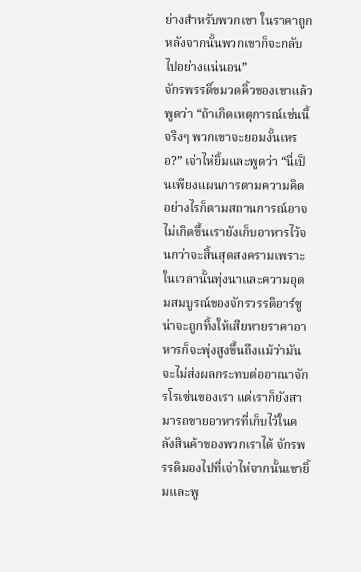ย่างสําหรับพวกเขา ในราคาถูกหลังจากนั้นพวกเขาก็จะกลับไปอย่างแน่นอน”
จักรพรรดิ์ขมวดคิ้วของเขาแล้วพูดว่า “ถ้าเกิดเหตุการณ์เช่นนี้จริงๆ พวกเขาจะยอมงั้นเหรอ?” เจ่าไห่ยิ้มและพูดว่า “นี่เป็นเพียงแผนการตามความคิด อย่างไรก็ตามสถานการณ์อาจไม่เกิดขึ้นเรายังเก็บอาหารไว้จนกว่าจะสิ้นสุดสงครามเพราะในเวลานั้นทุ่งนาและความอุดมสมบูรณ์ของจักรวรรดิอาร์ซู น่าจะถูกทิ้งให้เสียหายราคาอาหารก็จะพุ่งสูงขึ้นถึงแม้ว่ามันจะไม่ส่งผลกระทบต่ออาณาจักรโรเซ่นของเรา แต่เราก็ยังสามารถขายอาหารที่เก็บไว้ในคลังสินค้าของพวกเราได้ จักรพรรดิมองไปที่เจ่าไห่จากนั้นเขายิ้มและพู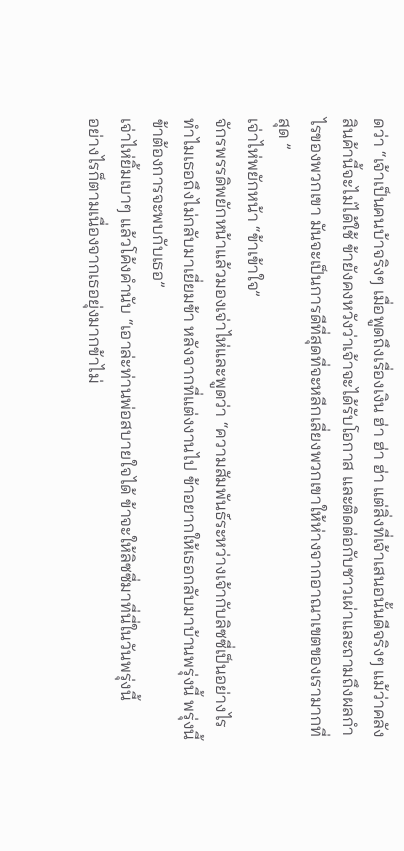ดว่า “เจ้าเป็นคนบ้าจริงๆ เมื่อพูดถึงเรื่องเงิน ฮ่า ฮ่า ฮ่า แต่สิ่งที่เจ้าเสนอนั้นดีจริงๆ แม้ว่าคลังสินค้านี้จะไม่ได้ใช้ ข้ายังคงหวังว่าเจ้าจะได้รับโอกาส และติดต่อกับชาวเผ่าและถามถึงผลกําไรของพวกเขา มันจะเป็นการดีที่สุดที่จะหลีกเลี่ยงพวกเขาให้ห่างจากอาณาเขตของเรามากที่สุด ”
เจ่าไห่พยักหน้า “ข้าเข้าใจ”
จักรพรรดิพยักหน้าแล้วมองเจ่าไห่และพูดว่า “ความสัมพันธ์ระหว่างเจ้ากับลิซซี่เป็นอย่างไร ทําไมเธอถึงไม่กลับมาเยี่ยมข้า หลังจากที่แต่งงานไป ข้าอยากให้เธอกลับมาบ้านพรุ่งนี้ พรุ่งนี้ข้าต้องการจะพบกับเธอ”
เจ่าไห่ยิ้มเบาๆ แล้วโค้งคํานับ “เอาล่ะท่านพ่อสบายใจได้ ข้าจะให้ลิซซี่มาที่นี่ในวันพรุ่งนี้
อย่างไรก็ตามเนื่องจากเธอยุ่งมากข้าไม่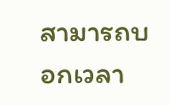สามารถบอกเวลา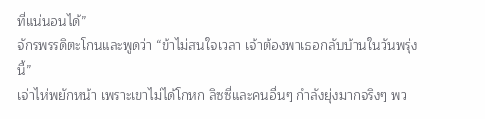ที่แน่นอนได้”
จักรพรรดิตะโกนและพูดว่า “ข้าไม่สนใจเวลา เจ้าต้องพาเธอกลับบ้านในวันพรุ่งนี้”
เจ่าไห่พยักหน้า เพราะเขาไม่ได้โกหก ลิซซี่และคนอื่นๆ กําลังยุ่งมากจริงๆ พว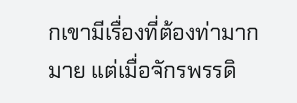กเขามีเรื่องที่ต้องท่ามากมาย แต่เมื่อจักรพรรดิ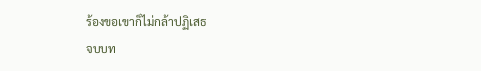ร้องขอเขาก็ไม่กล้าปฏิเสธ
จบบท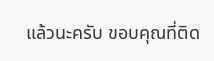แล้วนะครับ ขอบคุณที่ติด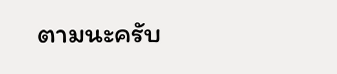ตามนะครับ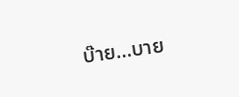บ๊าย…บาย